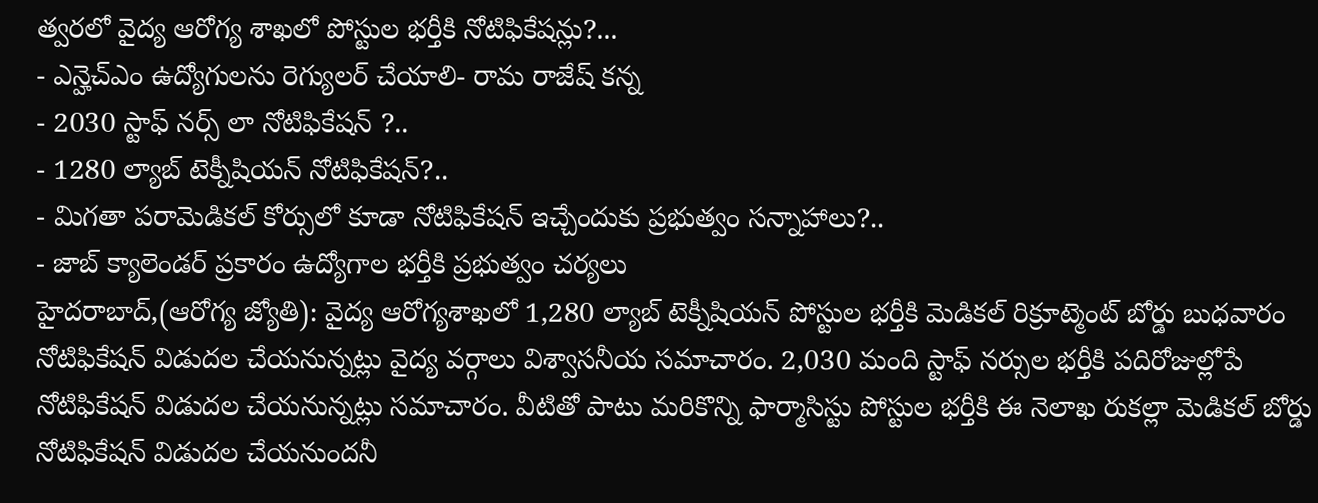త్వరలో వైద్య ఆరోగ్య శాఖలో పోస్టుల భర్తీకి నోటిఫికేషన్లు?...
- ఎన్హెచ్ఎం ఉద్యోగులను రెగ్యులర్ చేయాలి- రామ రాజేష్ కన్న
- 2030 స్టాఫ్ నర్స్ లా నోటిఫికేషన్ ?..
- 1280 ల్యాబ్ టెక్నీషియన్ నోటిఫికేషన్?..
- మిగతా పరామెడికల్ కోర్సులో కూడా నోటిఫికేషన్ ఇచ్చేందుకు ప్రభుత్వం సన్నాహాలు?..
- జాబ్ క్యాలెండర్ ప్రకారం ఉద్యోగాల భర్తీకి ప్రభుత్వం చర్యలు
హైదరాబాద్,(ఆరోగ్య జ్యోతి): వైద్య ఆరోగ్యశాఖలో 1,280 ల్యాబ్ టెక్నీషియన్ పోస్టుల భర్తీకి మెడికల్ రిక్రూట్మెంట్ బోర్డు బుధవారం నోటిఫికేషన్ విడుదల చేయనున్నట్లు వైద్య వర్గాలు విశ్వాసనీయ సమాచారం. 2,030 మంది స్టాఫ్ నర్సుల భర్తీకి పదిరోజుల్లోపే నోటిఫికేషన్ విడుదల చేయనున్నట్లు సమాచారం. వీటితో పాటు మరికొన్ని ఫార్మాసిస్టు పోస్టుల భర్తీకి ఈ నెలాఖ రుకల్లా మెడికల్ బోర్డు నోటిఫికేషన్ విడుదల చేయనుందనీ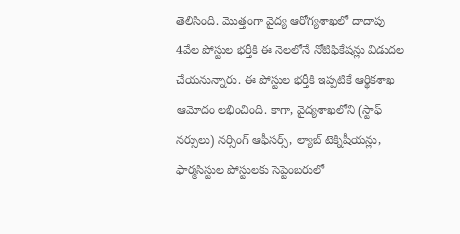తెలిసింది. మొత్తంగా వైద్య ఆరోగ్యశాఖలో దాదాపు 4వేల పోస్టుల భర్తీకి ఈ నెలలోనే నోటిఫికేషన్లు విడుదల చేయనున్నారు. ఈ పోస్టుల భర్తీకి ఇప్పటికే ఆర్థికశాఖ ఆమోదం లభించింది. కాగా, వైద్యశాఖలోని (స్టాఫ్ నర్సులు) నర్సింగ్ ఆఫీసర్స్, ల్యాబ్ టెక్నిషీయన్లు, ఫార్మసిస్టుల పోస్టులకు సెప్టెంబరులో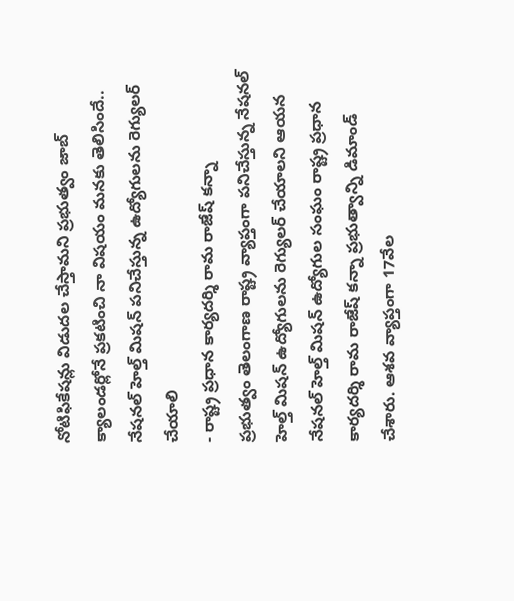నోటిఫికేషన్లు విడుదల చేస్తామని ప్రభుత్వం జాబ్ క్యాలండర్లోనే ప్రకటించి నా విషయం మనకు తెలిసిందే..
నేషనల్ హెల్త్ మిషన్ పనిచేస్తున్న ఉద్యోగులను రెగ్యులర్ చేయాలి
- రాష్ట్ర ప్రధాన కార్యదర్శి రామ రాజేష్ కన్నా
ప్రభుత్వం తెలంగాణ రాష్ట్ర వ్యాప్తంగా పనిచేస్తున్న నేషనల్ హెల్త్ మిషన్ ఉద్యోగులను రెగ్యులర్ చేయాలని ఆయన నేషనల్ హెల్త్ మిషన్ ఉద్యోగుల సంఘం రాష్ట్ర ప్రధాన కార్యదర్శి రామ రాజేష్ కన్నా ప్రభుత్వాన్ని డిమాండ్ చేశారు. ఆశవ వ్యాప్తంగా 17వేల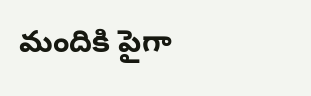మందికి పైగా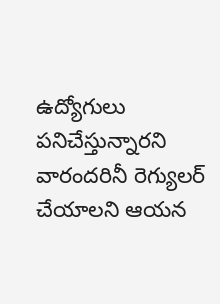ఉద్యోగులు పనిచేస్తున్నారని వారందరినీ రెగ్యులర్ చేయాలని ఆయన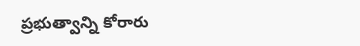ప్రభుత్వాన్ని కోరారు